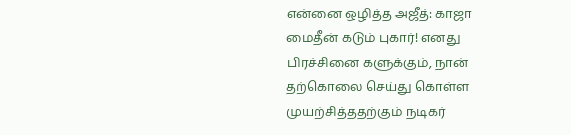என்னை ஒழித்த அஜீத்: காஜா மைதீன் கடும் புகார்! எனது பிரச்சினை களுக்கும், நான் தற்கொலை செய்து கொள்ள முயற்சித்ததற்கும் நடிகர்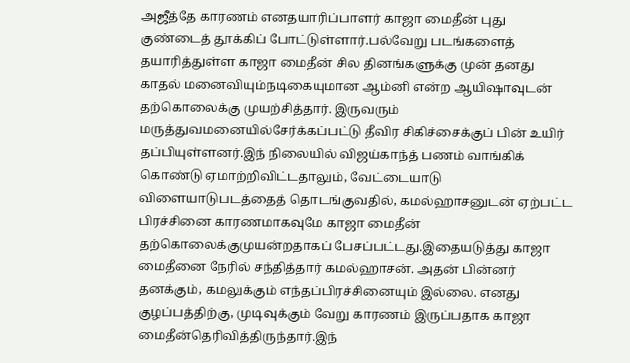அஜீத்தே காரணம் எனதயாரிப்பாளர் காஜா மைதீன் புது குண்டைத் தூக்கிப் போட்டுள்ளார்.பல்வேறு படங்களைத் தயாரித்துள்ள காஜா மைதீன் சில தினங்களுக்கு முன் தனது காதல் மனைவியும்நடிகையுமான ஆம்னி என்ற ஆயிஷாவுடன் தற்கொலைக்கு முயற்சித்தார். இருவரும் மருத்துவமனையில்சேர்க்கப்பட்டு தீவிர சிகிச்சைக்குப் பின் உயிர் தப்பியுள்ளனர்.இந் நிலையில் விஜய்காந்த் பணம் வாங்கிக் கொண்டு ஏமாற்றிவிட்டதாலும், வேட்டையாடு விளையாடுபடத்தைத் தொடங்குவதில், கமல்ஹாசனுடன் ஏற்பட்ட பிரச்சினை காரணமாகவுமே காஜா மைதீன் தற்கொலைக்குமுயன்றதாகப் பேசப்பட்டது.இதையடுத்து காஜா மைதீனை நேரில் சந்தித்தார் கமல்ஹாசன். அதன் பின்னர் தனக்கும், கமலுக்கும் எந்தப்பிரச்சினையும் இல்லை. எனது குழப்பத்திற்கு, முடிவுக்கும் வேறு காரணம் இருப்பதாக காஜா மைதீன்தெரிவித்திருந்தார்.இந்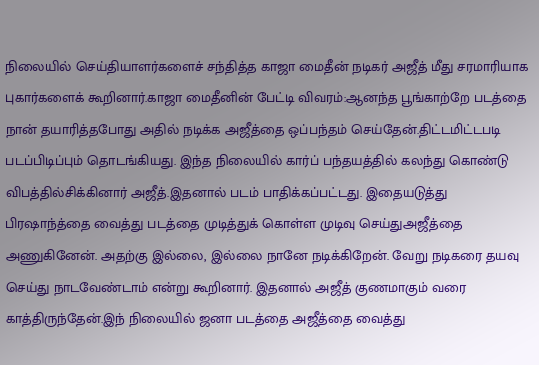நிலையில் செய்தியாளர்களைச் சந்தித்த காஜா மைதீன் நடிகர் அஜீத் மீது சரமாரியாக புகார்களைக் கூறினார்.காஜா மைதீனின் பேட்டி விவரம்:ஆனந்த பூங்காற்றே படத்தை நான் தயாரித்தபோது அதில் நடிக்க அஜீத்தை ஒப்பந்தம் செய்தேன்.திட்டமிட்டபடி படப்பிடிப்பும் தொடங்கியது. இந்த நிலையில் கார்ப் பந்தயத்தில் கலந்து கொண்டு விபத்தில்சிக்கினார் அஜீத்.இதனால் படம் பாதிக்கப்பட்டது. இதையடுத்து பிரஷாந்த்தை வைத்து படத்தை முடித்துக் கொள்ள முடிவு செய்துஅஜீத்தை அணுகினேன். அதற்கு இல்லை, இல்லை நானே நடிக்கிறேன். வேறு நடிகரை தயவு செய்து நாடவேண்டாம் என்று கூறினார். இதனால் அஜீத் குணமாகும் வரை காத்திருந்தேன்.இந் நிலையில் ஜனா படத்தை அஜீத்தை வைத்து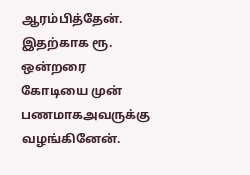ஆரம்பித்தேன். இதற்காக ரூ. ஒன்றரை கோடியை முன் பணமாகஅவருக்கு வழங்கினேன்.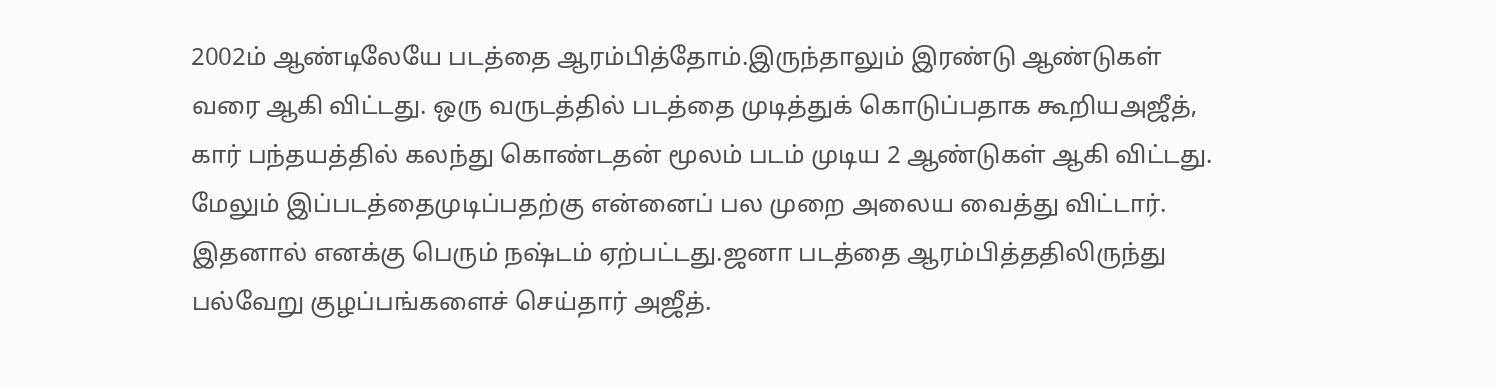2002ம் ஆண்டிலேயே படத்தை ஆரம்பித்தோம்.இருந்தாலும் இரண்டு ஆண்டுகள் வரை ஆகி விட்டது. ஒரு வருடத்தில் படத்தை முடித்துக் கொடுப்பதாக கூறியஅஜீத், கார் பந்தயத்தில் கலந்து கொண்டதன் மூலம் படம் முடிய 2 ஆண்டுகள் ஆகி விட்டது. மேலும் இப்படத்தைமுடிப்பதற்கு என்னைப் பல முறை அலைய வைத்து விட்டார். இதனால் எனக்கு பெரும் நஷ்டம் ஏற்பட்டது.ஜனா படத்தை ஆரம்பித்ததிலிருந்து பல்வேறு குழப்பங்களைச் செய்தார் அஜீத்.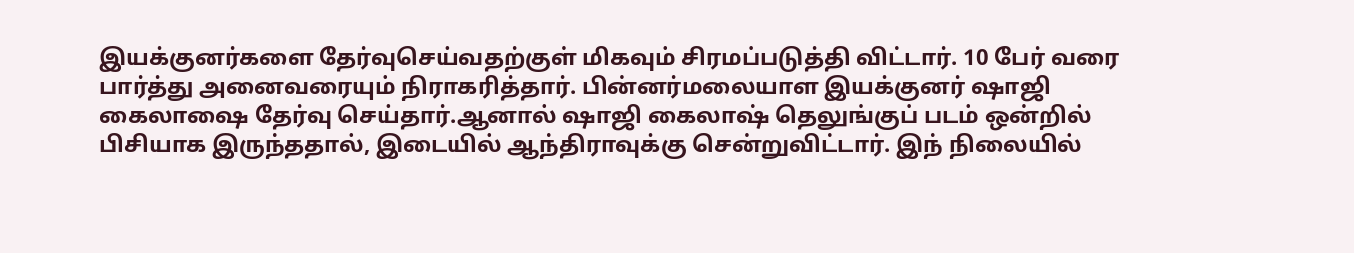இயக்குனர்களை தேர்வுசெய்வதற்குள் மிகவும் சிரமப்படுத்தி விட்டார். 10 பேர் வரை பார்த்து அனைவரையும் நிராகரித்தார். பின்னர்மலையாள இயக்குனர் ஷாஜி கைலாஷை தேர்வு செய்தார்.ஆனால் ஷாஜி கைலாஷ் தெலுங்குப் படம் ஒன்றில் பிசியாக இருந்ததால், இடையில் ஆந்திராவுக்கு சென்றுவிட்டார். இந் நிலையில்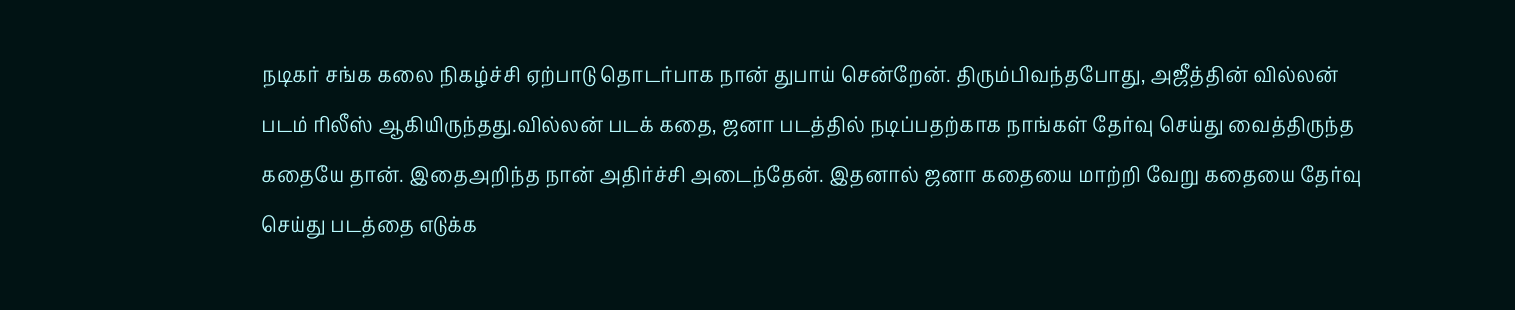நடிகர் சங்க கலை நிகழ்ச்சி ஏற்பாடு தொடர்பாக நான் துபாய் சென்றேன். திரும்பிவந்தபோது, அஜீத்தின் வில்லன் படம் ரிலீஸ் ஆகியிருந்தது.வில்லன் படக் கதை, ஜனா படத்தில் நடிப்பதற்காக நாங்கள் தேர்வு செய்து வைத்திருந்த கதையே தான். இதைஅறிந்த நான் அதிர்ச்சி அடைந்தேன். இதனால் ஜனா கதையை மாற்றி வேறு கதையை தேர்வு செய்து படத்தை எடுக்க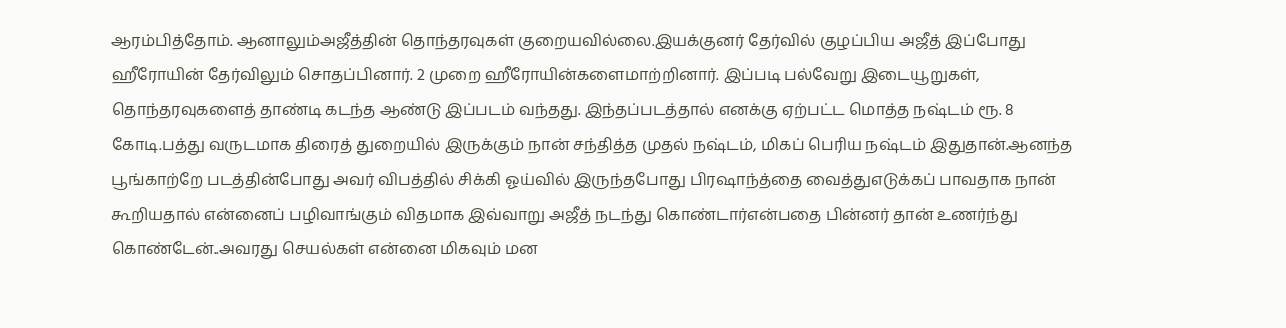ஆரம்பித்தோம். ஆனாலும்அஜீத்தின் தொந்தரவுகள் குறையவில்லை.இயக்குனர் தேர்வில் குழப்பிய அஜீத் இப்போது ஹீரோயின் தேர்விலும் சொதப்பினார். 2 முறை ஹீரோயின்களைமாற்றினார். இப்படி பல்வேறு இடையூறுகள், தொந்தரவுகளைத் தாண்டி கடந்த ஆண்டு இப்படம் வந்தது. இந்தப்படத்தால் எனக்கு ஏற்பட்ட மொத்த நஷ்டம் ரூ. 8 கோடி.பத்து வருடமாக திரைத் துறையில் இருக்கும் நான் சந்தித்த முதல் நஷ்டம், மிகப் பெரிய நஷ்டம் இதுதான்.ஆனந்த பூங்காற்றே படத்தின்போது அவர் விபத்தில் சிக்கி ஓய்வில் இருந்தபோது பிரஷாந்த்தை வைத்துஎடுக்கப் பாவதாக நான் கூறியதால் என்னைப் பழிவாங்கும் விதமாக இவ்வாறு அஜீத் நடந்து கொண்டார்என்பதை பின்னர் தான் உணர்ந்து கொண்டேன்..அவரது செயல்கள் என்னை மிகவும் மன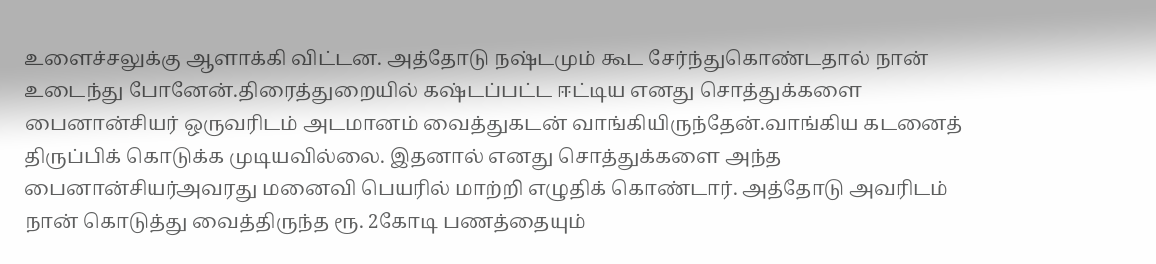உளைச்சலுக்கு ஆளாக்கி விட்டன. அத்தோடு நஷ்டமும் கூட சேர்ந்துகொண்டதால் நான் உடைந்து போனேன்.திரைத்துறையில் கஷ்டப்பட்ட ஈட்டிய எனது சொத்துக்களை பைனான்சியர் ஒருவரிடம் அடமானம் வைத்துகடன் வாங்கியிருந்தேன்.வாங்கிய கடனைத் திருப்பிக் கொடுக்க முடியவில்லை. இதனால் எனது சொத்துக்களை அந்த பைனான்சியர்அவரது மனைவி பெயரில் மாற்றி எழுதிக் கொண்டார். அத்தோடு அவரிடம் நான் கொடுத்து வைத்திருந்த ரூ. 2கோடி பணத்தையும்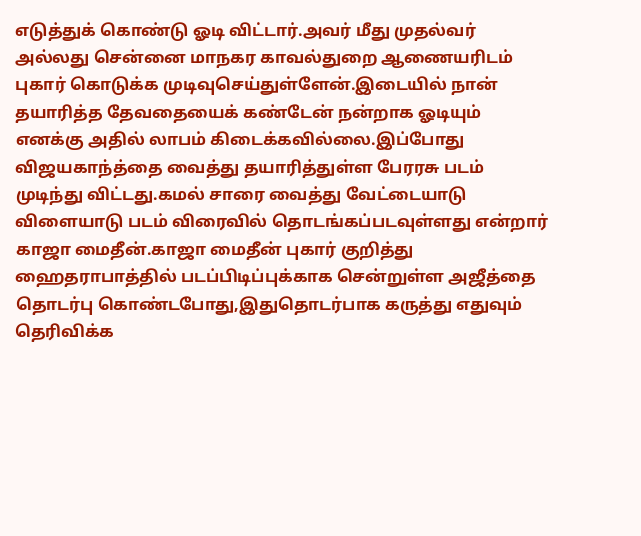எடுத்துக் கொண்டு ஓடி விட்டார்.அவர் மீது முதல்வர் அல்லது சென்னை மாநகர காவல்துறை ஆணையரிடம் புகார் கொடுக்க முடிவுசெய்துள்ளேன்.இடையில் நான் தயாரித்த தேவதையைக் கண்டேன் நன்றாக ஓடியும் எனக்கு அதில் லாபம் கிடைக்கவில்லை.இப்போது விஜயகாந்த்தை வைத்து தயாரித்துள்ள பேரரசு படம் முடிந்து விட்டது.கமல் சாரை வைத்து வேட்டையாடு விளையாடு படம் விரைவில் தொடங்கப்படவுள்ளது என்றார் காஜா மைதீன்.காஜா மைதீன் புகார் குறித்து ஹைதராபாத்தில் படப்பிடிப்புக்காக சென்றுள்ள அஜீத்தை தொடர்பு கொண்டபோது,இதுதொடர்பாக கருத்து எதுவும் தெரிவிக்க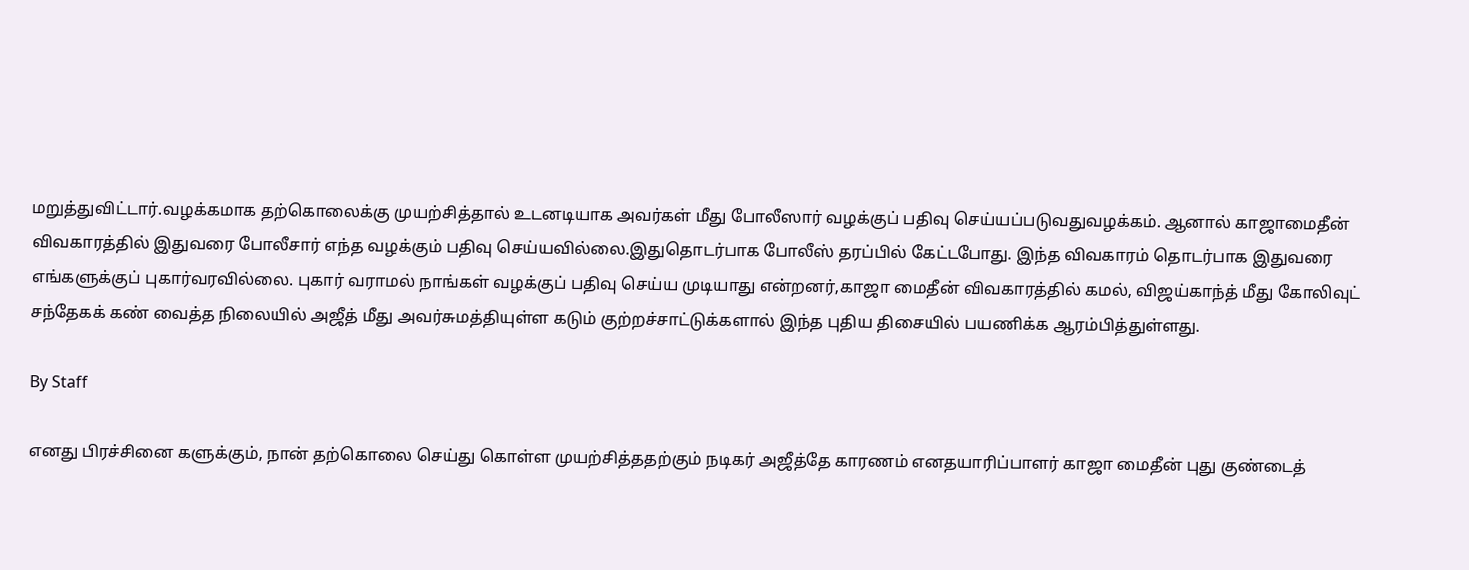மறுத்துவிட்டார்.வழக்கமாக தற்கொலைக்கு முயற்சித்தால் உடனடியாக அவர்கள் மீது போலீஸார் வழக்குப் பதிவு செய்யப்படுவதுவழக்கம். ஆனால் காஜாமைதீன் விவகாரத்தில் இதுவரை போலீசார் எந்த வழக்கும் பதிவு செய்யவில்லை.இதுதொடர்பாக போலீஸ் தரப்பில் கேட்டபோது. இந்த விவகாரம் தொடர்பாக இதுவரை எங்களுக்குப் புகார்வரவில்லை. புகார் வராமல் நாங்கள் வழக்குப் பதிவு செய்ய முடியாது என்றனர்,காஜா மைதீன் விவகாரத்தில் கமல், விஜய்காந்த் மீது கோலிவுட் சந்தேகக் கண் வைத்த நிலையில் அஜீத் மீது அவர்சுமத்தியுள்ள கடும் குற்றச்சாட்டுக்களால் இந்த புதிய திசையில் பயணிக்க ஆரம்பித்துள்ளது.

By Staff

எனது பிரச்சினை களுக்கும், நான் தற்கொலை செய்து கொள்ள முயற்சித்ததற்கும் நடிகர் அஜீத்தே காரணம் எனதயாரிப்பாளர் காஜா மைதீன் புது குண்டைத்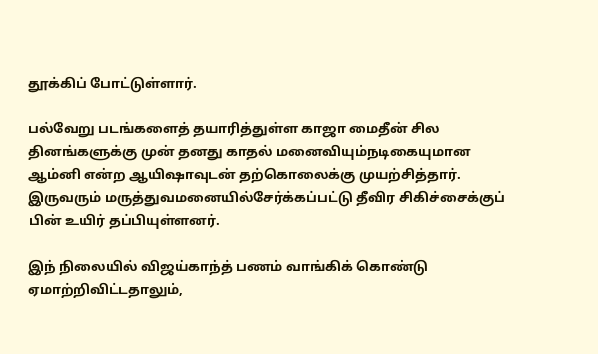தூக்கிப் போட்டுள்ளார்.

பல்வேறு படங்களைத் தயாரித்துள்ள காஜா மைதீன் சில தினங்களுக்கு முன் தனது காதல் மனைவியும்நடிகையுமான ஆம்னி என்ற ஆயிஷாவுடன் தற்கொலைக்கு முயற்சித்தார். இருவரும் மருத்துவமனையில்சேர்க்கப்பட்டு தீவிர சிகிச்சைக்குப் பின் உயிர் தப்பியுள்ளனர்.

இந் நிலையில் விஜய்காந்த் பணம் வாங்கிக் கொண்டு ஏமாற்றிவிட்டதாலும்,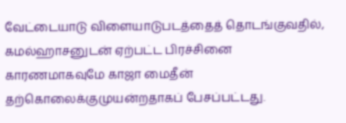வேட்டையாடு விளையாடுபடத்தைத் தொடங்குவதில், கமல்ஹாசனுடன் ஏற்பட்ட பிரச்சினை காரணமாகவுமே காஜா மைதீன் தற்கொலைக்குமுயன்றதாகப் பேசப்பட்டது.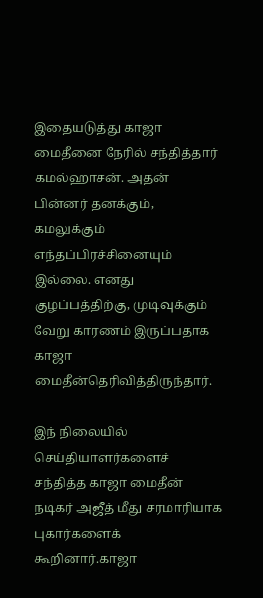இதையடுத்து காஜா மைதீனை நேரில் சந்தித்தார் கமல்ஹாசன். அதன் பின்னர் தனக்கும், கமலுக்கும் எந்தப்பிரச்சினையும் இல்லை. எனது குழப்பத்திற்கு, முடிவுக்கும் வேறு காரணம் இருப்பதாக காஜா மைதீன்தெரிவித்திருந்தார்.

இந் நிலையில் செய்தியாளர்களைச் சந்தித்த காஜா மைதீன் நடிகர் அஜீத் மீது சரமாரியாக புகார்களைக் கூறினார்.காஜா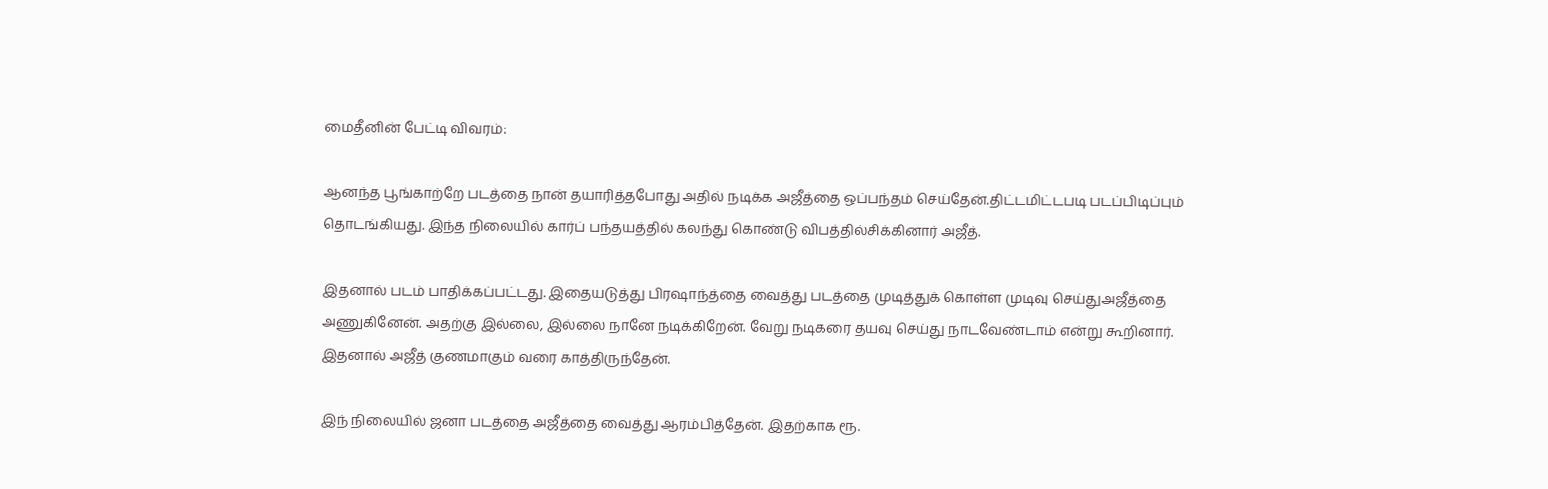மைதீனின் பேட்டி விவரம்:

ஆனந்த பூங்காற்றே படத்தை நான் தயாரித்தபோது அதில் நடிக்க அஜீத்தை ஒப்பந்தம் செய்தேன்.திட்டமிட்டபடி படப்பிடிப்பும் தொடங்கியது. இந்த நிலையில் கார்ப் பந்தயத்தில் கலந்து கொண்டு விபத்தில்சிக்கினார் அஜீத்.

இதனால் படம் பாதிக்கப்பட்டது. இதையடுத்து பிரஷாந்த்தை வைத்து படத்தை முடித்துக் கொள்ள முடிவு செய்துஅஜீத்தை அணுகினேன். அதற்கு இல்லை, இல்லை நானே நடிக்கிறேன். வேறு நடிகரை தயவு செய்து நாடவேண்டாம் என்று கூறினார். இதனால் அஜீத் குணமாகும் வரை காத்திருந்தேன்.

இந் நிலையில் ஜனா படத்தை அஜீத்தை வைத்து ஆரம்பித்தேன். இதற்காக ரூ.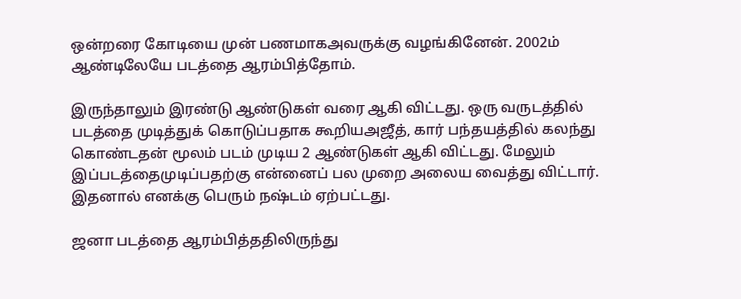ஒன்றரை கோடியை முன் பணமாகஅவருக்கு வழங்கினேன். 2002ம் ஆண்டிலேயே படத்தை ஆரம்பித்தோம்.

இருந்தாலும் இரண்டு ஆண்டுகள் வரை ஆகி விட்டது. ஒரு வருடத்தில் படத்தை முடித்துக் கொடுப்பதாக கூறியஅஜீத், கார் பந்தயத்தில் கலந்து கொண்டதன் மூலம் படம் முடிய 2 ஆண்டுகள் ஆகி விட்டது. மேலும் இப்படத்தைமுடிப்பதற்கு என்னைப் பல முறை அலைய வைத்து விட்டார். இதனால் எனக்கு பெரும் நஷ்டம் ஏற்பட்டது.

ஜனா படத்தை ஆரம்பித்ததிலிருந்து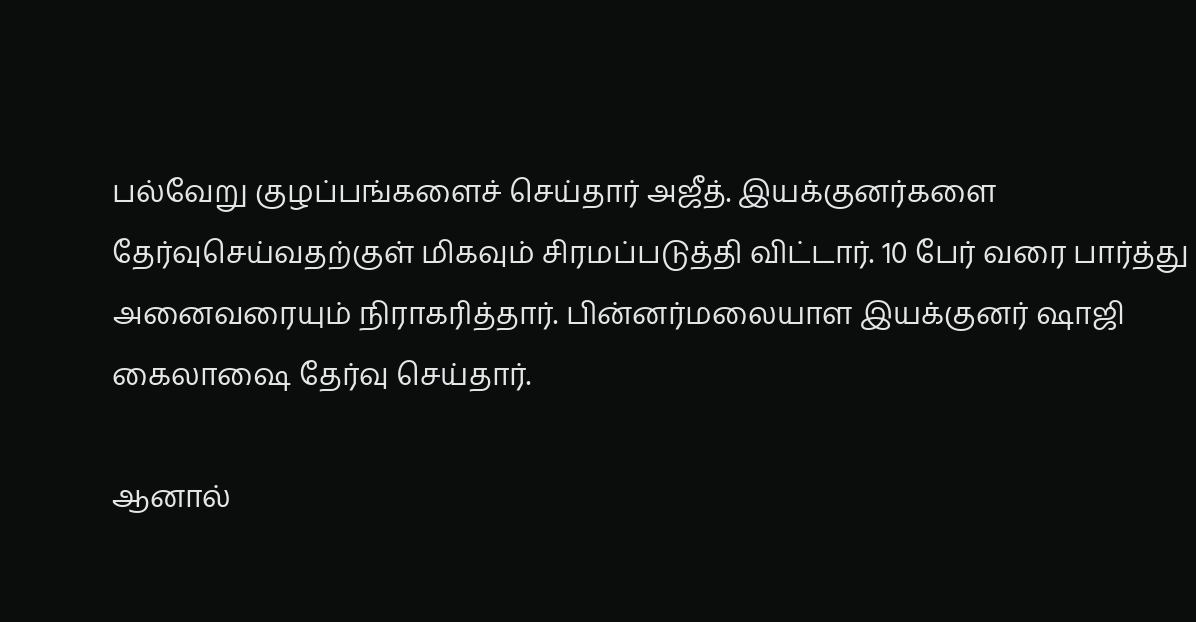பல்வேறு குழப்பங்களைச் செய்தார் அஜீத். இயக்குனர்களை தேர்வுசெய்வதற்குள் மிகவும் சிரமப்படுத்தி விட்டார். 10 பேர் வரை பார்த்து அனைவரையும் நிராகரித்தார். பின்னர்மலையாள இயக்குனர் ஷாஜி கைலாஷை தேர்வு செய்தார்.

ஆனால்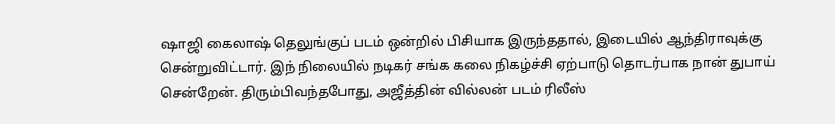ஷாஜி கைலாஷ் தெலுங்குப் படம் ஒன்றில் பிசியாக இருந்ததால், இடையில் ஆந்திராவுக்கு சென்றுவிட்டார். இந் நிலையில் நடிகர் சங்க கலை நிகழ்ச்சி ஏற்பாடு தொடர்பாக நான் துபாய் சென்றேன். திரும்பிவந்தபோது, அஜீத்தின் வில்லன் படம் ரிலீஸ்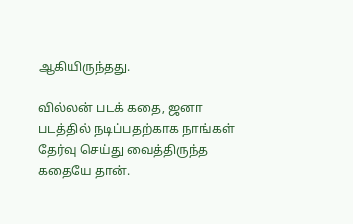ஆகியிருந்தது.

வில்லன் படக் கதை, ஜனா படத்தில் நடிப்பதற்காக நாங்கள் தேர்வு செய்து வைத்திருந்த கதையே தான்.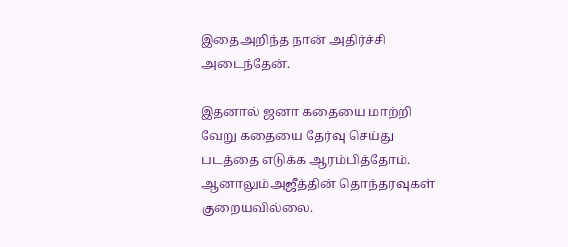இதைஅறிந்த நான் அதிர்ச்சி அடைந்தேன்.

இதனால் ஜனா கதையை மாற்றி வேறு கதையை தேர்வு செய்து படத்தை எடுக்க ஆரம்பித்தோம். ஆனாலும்அஜீத்தின் தொந்தரவுகள் குறையவில்லை.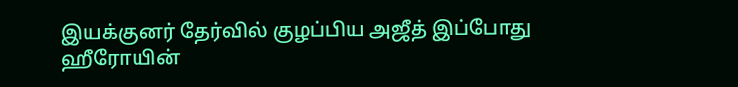இயக்குனர் தேர்வில் குழப்பிய அஜீத் இப்போது ஹீரோயின்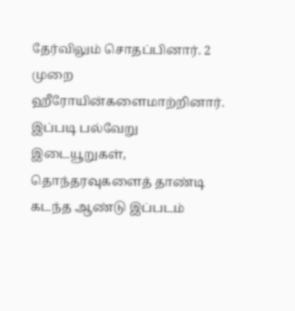தேர்விலும் சொதப்பினார். 2 முறை ஹீரோயின்களைமாற்றினார். இப்படி பல்வேறு இடையூறுகள், தொந்தரவுகளைத் தாண்டி கடந்த ஆண்டு இப்படம்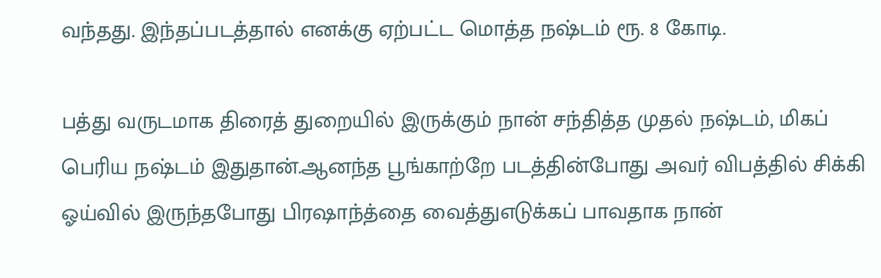வந்தது. இந்தப்படத்தால் எனக்கு ஏற்பட்ட மொத்த நஷ்டம் ரூ. 8 கோடி.

பத்து வருடமாக திரைத் துறையில் இருக்கும் நான் சந்தித்த முதல் நஷ்டம், மிகப் பெரிய நஷ்டம் இதுதான்.ஆனந்த பூங்காற்றே படத்தின்போது அவர் விபத்தில் சிக்கி ஓய்வில் இருந்தபோது பிரஷாந்த்தை வைத்துஎடுக்கப் பாவதாக நான்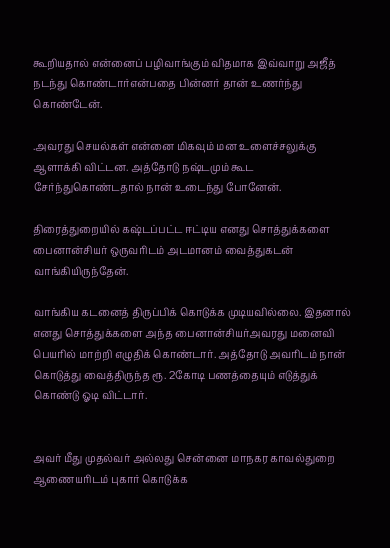கூறியதால் என்னைப் பழிவாங்கும் விதமாக இவ்வாறு அஜீத் நடந்து கொண்டார்என்பதை பின்னர் தான் உணர்ந்து கொண்டேன்.

.அவரது செயல்கள் என்னை மிகவும் மன உளைச்சலுக்கு ஆளாக்கி விட்டன. அத்தோடு நஷ்டமும் கூட சேர்ந்துகொண்டதால் நான் உடைந்து போனேன்.

திரைத்துறையில் கஷ்டப்பட்ட ஈட்டிய எனது சொத்துக்களை பைனான்சியர் ஒருவரிடம் அடமானம் வைத்துகடன் வாங்கியிருந்தேன்.

வாங்கிய கடனைத் திருப்பிக் கொடுக்க முடியவில்லை. இதனால் எனது சொத்துக்களை அந்த பைனான்சியர்அவரது மனைவி பெயரில் மாற்றி எழுதிக் கொண்டார். அத்தோடு அவரிடம் நான் கொடுத்து வைத்திருந்த ரூ. 2கோடி பணத்தையும் எடுத்துக் கொண்டு ஓடி விட்டார்.


அவர் மீது முதல்வர் அல்லது சென்னை மாநகர காவல்துறை ஆணையரிடம் புகார் கொடுக்க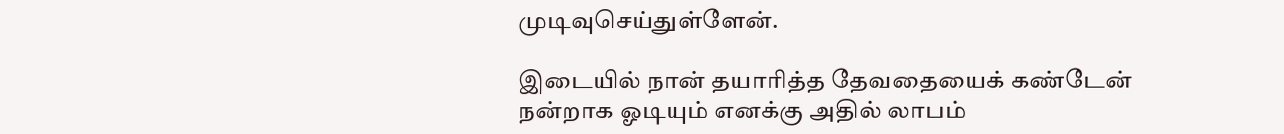முடிவுசெய்துள்ளேன்.

இடையில் நான் தயாரித்த தேவதையைக் கண்டேன் நன்றாக ஓடியும் எனக்கு அதில் லாபம்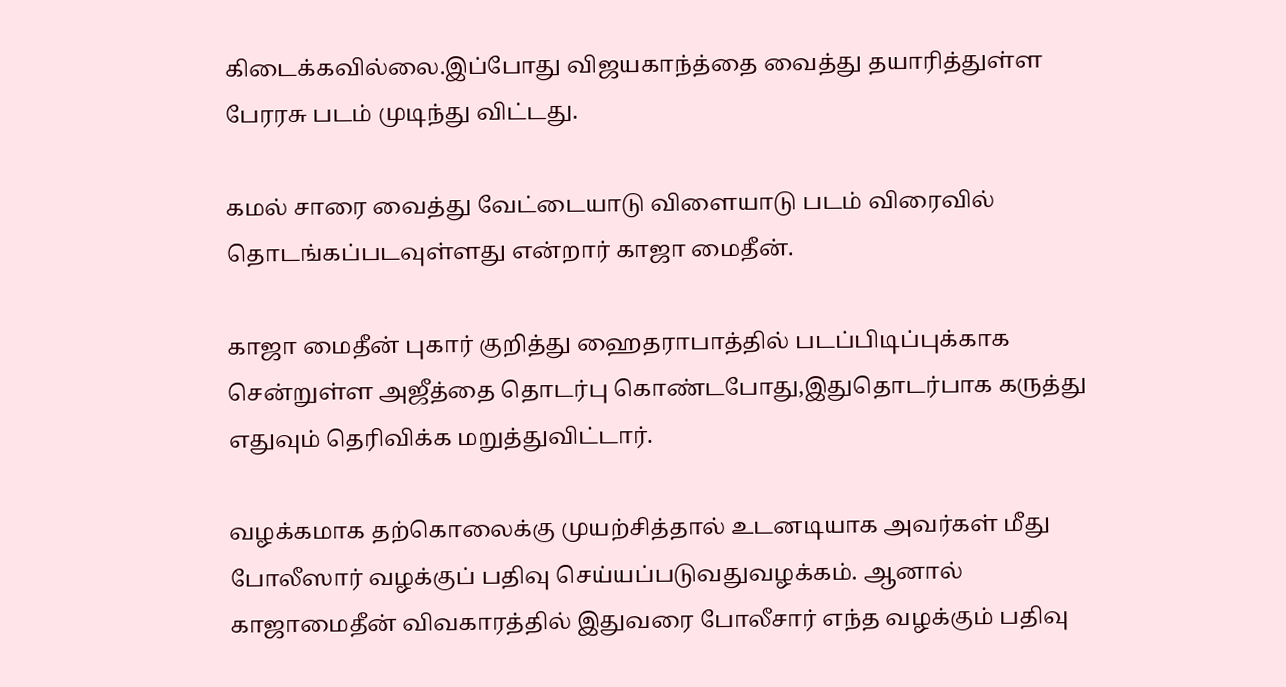கிடைக்கவில்லை.இப்போது விஜயகாந்த்தை வைத்து தயாரித்துள்ள பேரரசு படம் முடிந்து விட்டது.

கமல் சாரை வைத்து வேட்டையாடு விளையாடு படம் விரைவில் தொடங்கப்படவுள்ளது என்றார் காஜா மைதீன்.

காஜா மைதீன் புகார் குறித்து ஹைதராபாத்தில் படப்பிடிப்புக்காக சென்றுள்ள அஜீத்தை தொடர்பு கொண்டபோது,இதுதொடர்பாக கருத்து எதுவும் தெரிவிக்க மறுத்துவிட்டார்.

வழக்கமாக தற்கொலைக்கு முயற்சித்தால் உடனடியாக அவர்கள் மீது போலீஸார் வழக்குப் பதிவு செய்யப்படுவதுவழக்கம். ஆனால் காஜாமைதீன் விவகாரத்தில் இதுவரை போலீசார் எந்த வழக்கும் பதிவு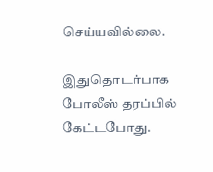செய்யவில்லை.

இதுதொடர்பாக போலீஸ் தரப்பில் கேட்டபோது.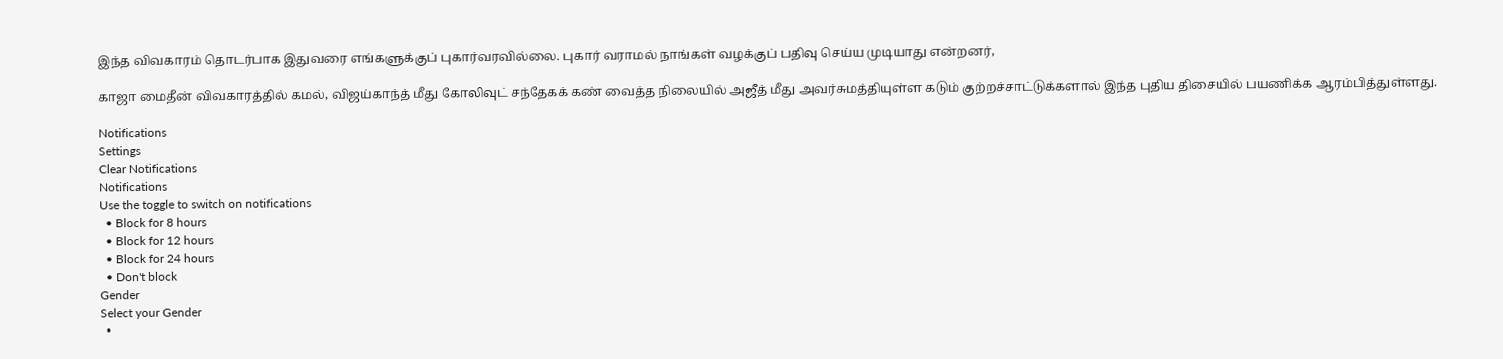இந்த விவகாரம் தொடர்பாக இதுவரை எங்களுக்குப் புகார்வரவில்லை. புகார் வராமல் நாங்கள் வழக்குப் பதிவு செய்ய முடியாது என்றனர்,

காஜா மைதீன் விவகாரத்தில் கமல், விஜய்காந்த் மீது கோலிவுட் சந்தேகக் கண் வைத்த நிலையில் அஜீத் மீது அவர்சுமத்தியுள்ள கடும் குற்றச்சாட்டுக்களால் இந்த புதிய திசையில் பயணிக்க ஆரம்பித்துள்ளது.

Notifications
Settings
Clear Notifications
Notifications
Use the toggle to switch on notifications
  • Block for 8 hours
  • Block for 12 hours
  • Block for 24 hours
  • Don't block
Gender
Select your Gender
  •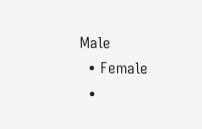Male
  • Female
  •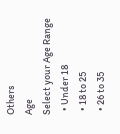Others
Age
Select your Age Range
  • Under 18
  • 18 to 25
  • 26 to 35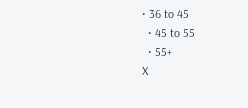• 36 to 45
  • 45 to 55
  • 55+
X